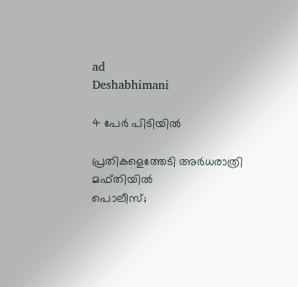ad
Deshabhimani

4 പേർ പിടിയിൽ

പ്രതികളെത്തേടി അർധരാത്രി മഫ്‌തിയിൽ
പൊലീസ്‌;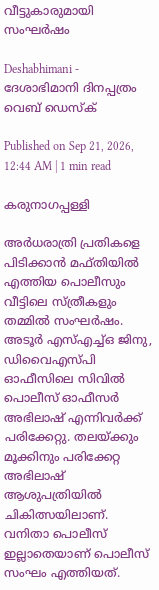വീട്ടുകാരുമായി സംഘർഷം

Deshabhimani - ദേശാഭിമാനി ദിനപ്പത്രം
വെബ് ഡെസ്ക്

Published on Sep 21, 2026, 12:44 AM | 1 min read

കരുനാഗപ്പള്ളി

അർധരാത്രി പ്രതികളെ പിടിക്കാൻ മഫ്തിയിൽ എത്തിയ പൊലീസും വീട്ടിലെ സ്ത്രീകളും തമ്മിൽ സംഘർഷം. അടൂർ എസ്എച്ച്ഒ ജിനു, ഡിവൈഎസ്‌പി ഓഫീസിലെ സിവിൽ പൊലീസ് ഓഫീസർ അഭിലാഷ് എന്നിവർക്ക്‌ പരിക്കേറ്റു. തലയ്ക്കും മൂക്കിനും പരിക്കേറ്റ അഭിലാഷ്‌ ആശുപത്രിയിൽ ചികിത്സയിലാണ്‌. വനിതാ പൊലീസ്‌ ഇല്ലാതെയാണ്‌ പൊലീസ്‌ സംഘം എത്തിയത്‌.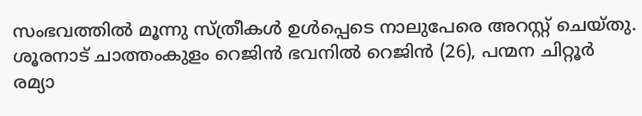സംഭവത്തിൽ മൂന്നു സ്‌ത്രീകൾ ഉൾപ്പെടെ നാലുപേരെ അറസ്റ്റ്‌ ചെയ്‌തു. ശൂരനാട് ചാത്തംകുളം റെജിൻ ഭവനിൽ റെജിൻ (26), പന്മന ചിറ്റൂർ രമ്യാ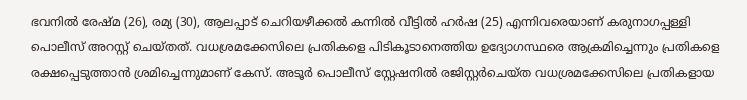ഭവനിൽ രേഷ്മ (26), രമ്യ (30), ആലപ്പാട് ചെറിയഴീക്കൽ കന്നിൽ വീട്ടിൽ ഹർഷ (25) എന്നിവരെയാണ് കരുനാഗപ്പള്ളി പൊലീസ് അറസ്റ്റ്‌ ചെയ്തത്. വധശ്രമക്കേസിലെ പ്രതികളെ പിടികൂടാനെത്തിയ ഉദ്യോഗസ്ഥരെ ആക്രമിച്ചെന്നും പ്രതികളെ രക്ഷപ്പെടുത്താൻ ശ്രമിച്ചെന്നുമാണ്‌ കേസ്‌. അടൂർ പൊലീസ് സ്റ്റേഷനിൽ രജിസ്റ്റർചെയ്ത വധശ്രമക്കേസിലെ പ്രതികളായ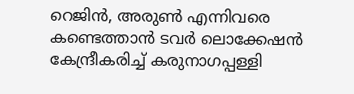റെജിൻ, അരുൺ എന്നിവരെ കണ്ടെത്താൻ ടവർ ലൊക്കേഷൻ കേന്ദ്രീകരിച്ച് കരുനാഗപ്പള്ളി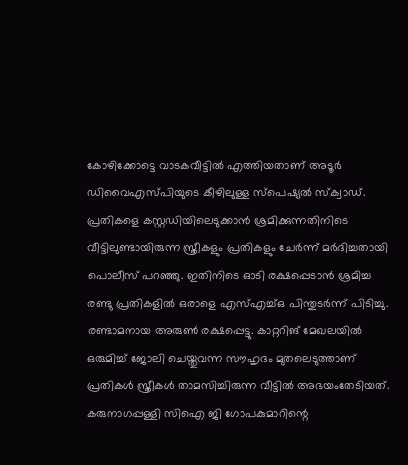കോഴിക്കോട്ടെ വാടകവീട്ടിൽ എത്തിയതാണ്‌ അടൂർ ഡിവൈഎസ്‌പിയുടെ കീഴിലുള്ള സ്‌പെഷ്യൽ സ്‌ക്വാഡ്. പ്രതികളെ കസ്റ്റഡിയിലെടുക്കാൻ ശ്രമിക്കുന്നതിനിടെ വീട്ടിലുണ്ടായിരുന്ന സ്ത്രീകളും പ്രതികളും ചേർന്ന് മർദിച്ചതായി പൊലീസ്‌ പറഞ്ഞു. ഇതിനിടെ ഓടി രക്ഷപ്പെടാൻ ശ്രമിച്ച രണ്ടു പ്രതികളിൽ ഒരാളെ എസ്എച്ച്ഒ പിന്തുടർന്ന്‌ പിടിച്ചു. രണ്ടാമനായ അരുൺ രക്ഷപ്പെട്ടു. കാറ്ററിങ് മേഖലയിൽ ഒരുമിച്ച് ജോലി ചെയ്തുവന്ന സൗഹൃദം മുതലെടുത്താണ് പ്രതികൾ സ്ത്രീകൾ താമസിച്ചിരുന്ന വീട്ടിൽ അഭയംതേടിയത്‌. കരുനാഗപ്പള്ളി സിഐ ജി ഗോപകുമാറിന്റെ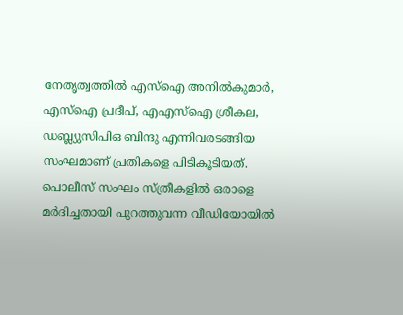നേതൃത്വത്തിൽ എസ്ഐ അനിൽകുമാർ, എസ്ഐ പ്രദീപ്, എഎസ്ഐ ശ്രീകല, ഡബ്ല്യുസിപിഒ ബിന്ദു എന്നിവരടങ്ങിയ സംഘമാണ് പ്രതികളെ പിടികൂടിയത്. പൊലീസ് സംഘം സ്ത്രീകളിൽ ഒരാളെ മർദിച്ചതായി പുറത്തുവന്ന വീഡിയോയിൽ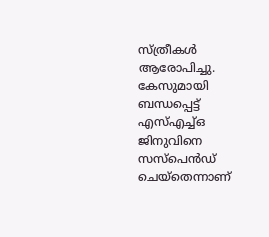സ്ത്രീകൾ ആരോപിച്ചു. കേസുമായി ബന്ധപ്പെട്ട് എസ്എച്ച്ഒ ജിനുവിനെ സസ്പെൻഡ് ചെയ‍്തെന്നാണ്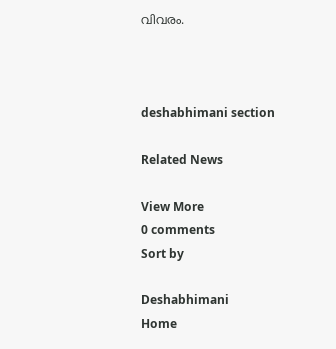വിവരം.



deshabhimani section

Related News

View More
0 comments
Sort by

Deshabhimani
Home